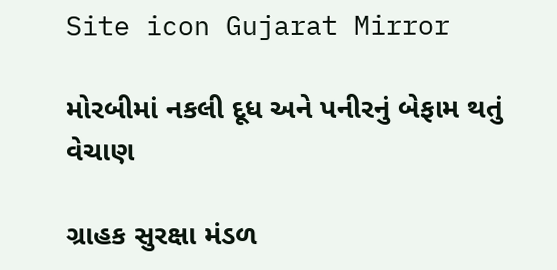Site icon Gujarat Mirror

મોરબીમાં નકલી દૂધ અને પનીરનું બેફામ થતું વેચાણ

ગ્રાહક સુરક્ષા મંડળ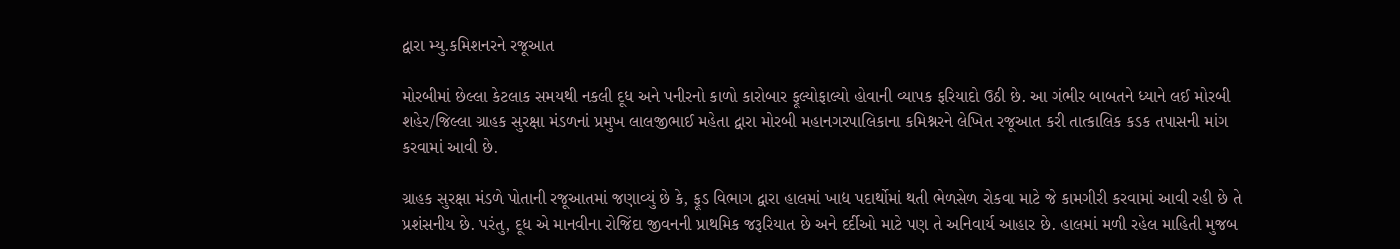દ્વારા મ્યુ.કમિશનરને રજૂઆત

મોરબીમાં છેલ્લા કેટલાક સમયથી નકલી દૂધ અને પનીરનો કાળો કારોબાર ફૂલ્યોફાલ્યો હોવાની વ્યાપક ફરિયાદો ઉઠી છે. આ ગંભીર બાબતને ધ્યાને લઈ મોરબી શહેર/જિલ્લા ગ્રાહક સુરક્ષા મંડળનાં પ્રમુખ લાલજીભાઈ મહેતા દ્વારા મોરબી મહાનગરપાલિકાના કમિશ્નરને લેખિત રજૂઆત કરી તાત્કાલિક કડક તપાસની માંગ કરવામાં આવી છે.

ગ્રાહક સુરક્ષા મંડળે પોતાની રજૂઆતમાં જણાવ્યું છે કે, ફૂડ વિભાગ દ્વારા હાલમાં ખાદ્ય પદાર્થોમાં થતી ભેળસેળ રોકવા માટે જે કામગીરી કરવામાં આવી રહી છે તે પ્રશંસનીય છે. પરંતુ, દૂધ એ માનવીના રોજિંદા જીવનની પ્રાથમિક જરૂરિયાત છે અને દર્દીઓ માટે પણ તે અનિવાર્ય આહાર છે. હાલમાં મળી રહેલ માહિતી મુજબ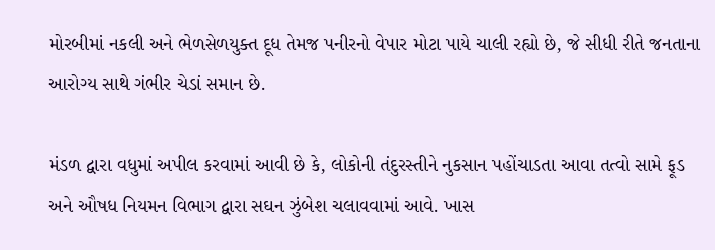મોરબીમાં નકલી અને ભેળસેળયુક્ત દૂધ તેમજ પનીરનો વેપાર મોટા પાયે ચાલી રહ્યો છે, જે સીધી રીતે જનતાના આરોગ્ય સાથે ગંભીર ચેડાં સમાન છે.

મંડળ દ્વારા વધુમાં અપીલ કરવામાં આવી છે કે, લોકોની તંદુરસ્તીને નુકસાન પહોંચાડતા આવા તત્વો સામે ફૂડ અને ઔષધ નિયમન વિભાગ દ્વારા સઘન ઝુંબેશ ચલાવવામાં આવે. ખાસ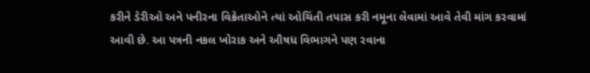કરીને ડેરીઓ અને પનીરના વિક્રેતાઓને ત્યાં ઓચિંતી તપાસ કરી નમૂના લેવામાં આવે તેવી માંગ કરવામાં આવી છે. આ પત્રની નકલ ખોરાક અને ઔષધ વિભાગને પણ રવાના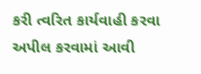કરી ત્વરિત કાર્યવાહી કરવા અપીલ કરવામાં આવી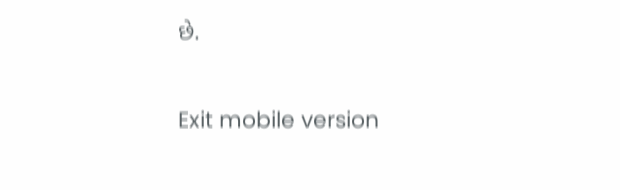છે.

Exit mobile version